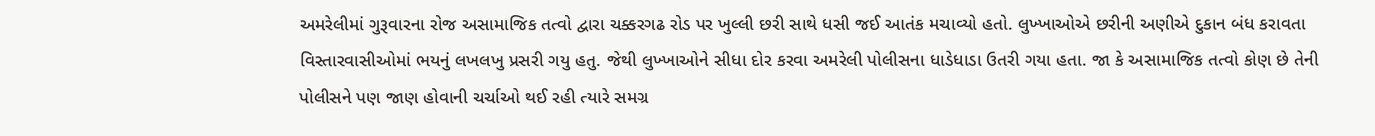અમરેલીમાં ગુરૂવારના રોજ અસામાજિક તત્વો દ્વારા ચક્કરગઢ રોડ પર ખુલ્લી છરી સાથે ધસી જઈ આતંક મચાવ્યો હતો. લુખ્ખાઓએ છરીની અણીએ દુકાન બંધ કરાવતા વિસ્તારવાસીઓમાં ભયનું લખલખુ પ્રસરી ગયુ હતુ. જેથી લુખ્ખાઓને સીધા દોર કરવા અમરેલી પોલીસના ધાડેધાડા ઉતરી ગયા હતા. જા કે અસામાજિક તત્વો કોણ છે તેની પોલીસને પણ જાણ હોવાની ચર્ચાઓ થઈ રહી ત્યારે સમગ્ર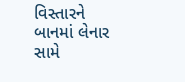વિસ્તારને બાનમાં લેનાર સામે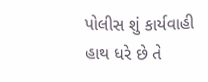પોલીસ શું કાર્યવાહી હાથ ધરે છે તે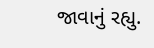જાવાનું રહ્યુ.